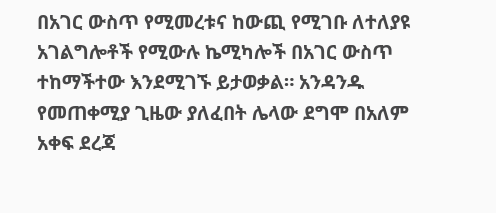በአገር ውስጥ የሚመረቱና ከውጪ የሚገቡ ለተለያዩ አገልግሎቶች የሚውሉ ኬሚካሎች በአገር ውስጥ ተከማችተው እንደሚገኙ ይታወቃል። አንዳንዱ የመጠቀሚያ ጊዜው ያለፈበት ሌላው ደግሞ በአለም አቀፍ ደረጃ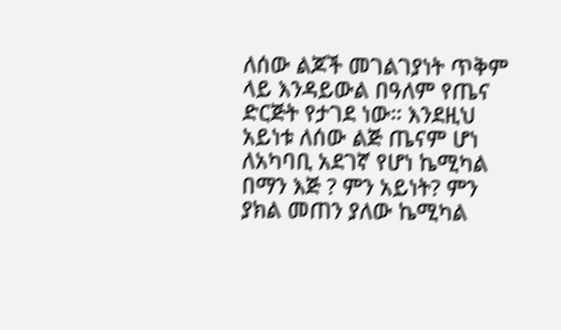ለሰው ልጆች መገልገያነት ጥቅም ላይ እንዳይውል በዓለም የጤና ድርጅት የታገደ ነው። እንደዚህ አይነቱ ለሰው ልጅ ጤናም ሆነ ለአካባቢ አደገኛ የሆነ ኬሚካል በማን እጅ ? ምን አይነት? ምን ያክል መጠን ያለው ኬሚካል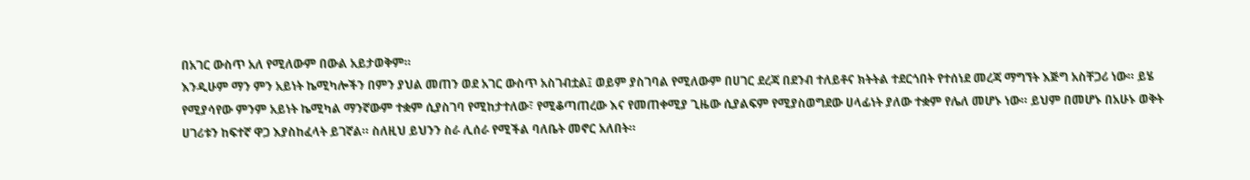በአገር ውስጥ አለ የሚለውም በውል አይታወቅም።
እንዲሁም ማን ምን አይነት ኬሚካሎችን በምን ያህል መጠን ወደ አገር ውስጥ አስገብቷል፤ ወይም ያስገባል የሚለውም በሀገር ደረጃ በደንብ ተለይቶና ክትትል ተደርጎበት የተሰነደ መረጃ ማግኘት እጅግ አስቸጋሪ ነው። ይሄ የሚያሳየው ምንም አይነት ኬሚካል ማንኛውም ተቋም ሲያስገባ የሚከታተለው፣ የሚቆጣጠረው እና የመጠቀሚያ ጊዜው ሲያልፍም የሚያስወግደው ሀላፊነት ያለው ተቋም የሌለ መሆኑ ነው። ይህም በመሆኑ በአሁኑ ወቅት ሀገሪቱን ከፍተኛ ዋጋ እያስከፈላት ይገኛል። ስለዚህ ይህንን ስራ ሊሰራ የሚችል ባለቤት መኖር አለበት።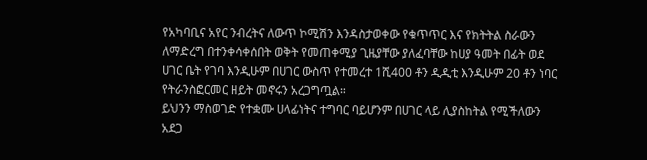የአካባቢና አየር ንብረትና ለውጥ ኮሚሽን እንዳስታወቀው የቁጥጥር እና የክትትል ስራውን ለማድረግ በተንቀሳቀሰበት ወቅት የመጠቀሚያ ጊዜያቸው ያለፈባቸው ከሀያ ዓመት በፊት ወደ ሀገር ቤት የገባ እንዲሁም በሀገር ውስጥ የተመረተ 1ሺ400 ቶን ዲዲቲ እንዲሁም 20 ቶን ነባር የትራንስፎርመር ዘይት መኖሩን አረጋግጧል።
ይህንን ማስወገድ የተቋሙ ሀላፊነትና ተግባር ባይሆንም በሀገር ላይ ሊያስከትል የሚችለውን አደጋ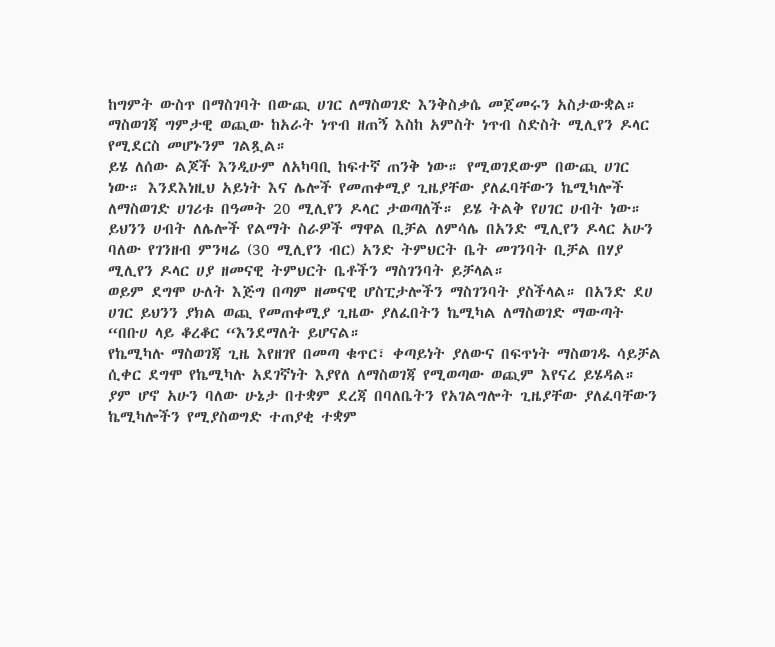ከግምት ውስጥ በማስገባት በውጪ ሀገር ለማስወገድ እንቅስቃሴ መጀመሩን አስታውቋል። ማስወገጃ ግምታዊ ወጪው ከአራት ነጥብ ዘጠኝ እስከ አምስት ነጥብ ስድስት ሚሊየን ዶላር የሚደርስ መሆኑንም ገልጿል።
ይሄ ለሰው ልጆች እንዲሁም ለአካባቢ ከፍተኛ ጠንቅ ነው። የሚወገደውም በውጪ ሀገር ነው። እንደእነዚህ አይነት እና ሌሎች የመጠቀሚያ ጊዜያቸው ያለፈባቸውን ኬሚካሎች ለማስወገድ ሀገሪቱ በዓመት 20 ሚሊየን ዶላር ታወጣለች። ይሄ ትልቅ የሀገር ሀብት ነው። ይህንን ሀብት ለሌሎች የልማት ስራዎች ማዋል ቢቻል ለምሳሌ በአንድ ሚሊየን ዶላር አሁን ባለው የገንዘብ ምንዛሬ (30 ሚሊየን ብር) አንድ ትምህርት ቤት መገንባት ቢቻል በሃያ ሚሊየን ዶላር ሀያ ዘመናዊ ትምህርት ቤቶችን ማስገንባት ይቻላል።
ወይም ደግሞ ሁለት እጅግ በጣም ዘመናዊ ሆስፒታሎችን ማስገንባት ያስችላል። በአንድ ደሀ ሀገር ይህንን ያክል ወጪ የመጠቀሚያ ጊዜው ያለፈበትን ኬሚካል ለማስወገድ ማውጣት “በቡሀ ላይ ቆረቆር “እንደማለት ይሆናል።
የኬሚካሉ ማስወገጃ ጊዜ እየዘገየ በመጣ ቁጥር፣ ቀጣይነት ያለውና በፍጥነት ማስወገዱ ሳይቻል ሲቀር ደግሞ የኬሚካሉ አደገኛነት እያየለ ለማስወገጃ የሚወጣው ወጪም እየናረ ይሄዳል። ያም ሆኖ አሁን ባለው ሁኔታ በተቋም ደረጃ በባለቤትን የአገልግሎት ጊዜያቸው ያለፈባቸውን ኬሚካሎችን የሚያስወግድ ተጠያቂ ተቋም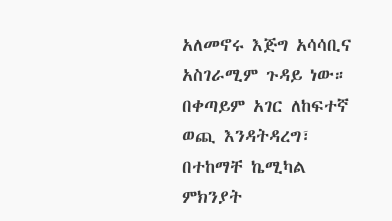አለመኖሩ እጅግ አሳሳቢና አስገራሚም ጉዳይ ነው።
በቀጣይም አገር ለከፍተኛ ወጪ እንዳትዳረግ፣ በተከማቸ ኬሚካል ምክንያት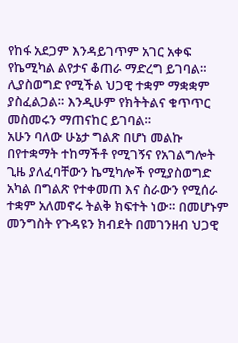የከፋ አደጋም እንዳይገጥም አገር አቀፍ የኬሚካል ልየታና ቆጠራ ማድረግ ይገባል። ሊያስወግድ የሚችል ህጋዊ ተቋም ማቋቋም ያስፈልጋል። እንዲሁም የክትትልና ቁጥጥር መስመሩን ማጠናከር ይገባል።
አሁን ባለው ሁኔታ ግልጽ በሆነ መልኩ በየተቋማት ተከማችቶ የሚገኝና የአገልግሎት ጊዜ ያለፈባቸውን ኬሚካሎች የሚያስወግድ አካል በግልጽ የተቀመጠ እና ስራውን የሚሰራ ተቋም አለመኖሩ ትልቅ ክፍተት ነው። በመሆኑም መንግስት የጉዳዩን ክብደት በመገንዘብ ህጋዊ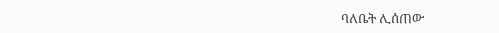ባለቤት ሊሰጠው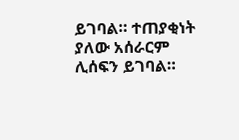ይገባል። ተጠያቂነት ያለው አሰራርም ሊሰፍን ይገባል።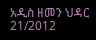አዲስ ዘመን ህዳር 21/2012